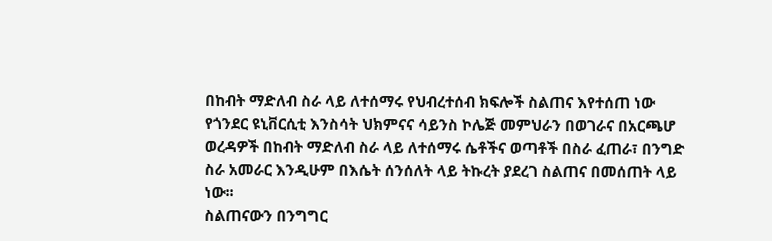በከብት ማድለብ ስራ ላይ ለተሰማሩ የህብረተሰብ ክፍሎች ስልጠና እየተሰጠ ነው
የጎንደር ዩኒቨርሲቲ እንስሳት ህክምናና ሳይንስ ኮሌጅ መምህራን በወገራና በአርጫሆ ወረዳዎች በከብት ማድለብ ስራ ላይ ለተሰማሩ ሴቶችና ወጣቶች በስራ ፈጠራ፣ በንግድ ስራ አመራር እንዲሁም በእሴት ሰንሰለት ላይ ትኩረት ያደረገ ስልጠና በመሰጠት ላይ ነው፡፡
ስልጠናውን በንግግር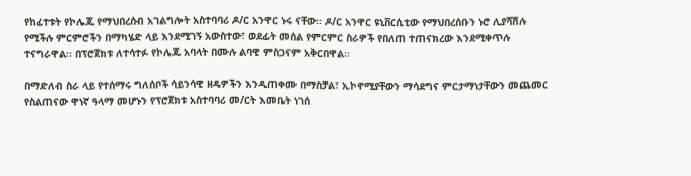የከፈተቱት የኮሌጁ የማህበረሰብ አገልግሎት አስተባባሪ ዶ/ር አንዋር ኑሩ ናቸው፡፡ ዶ/ር አንዋር ዩኒቨርሲቲው የማህበረሰቡን ኑሮ ሊያሻሽሉ የሚችሉ ምርምሮችን በማካሄድ ላይ እንደሚገኝ አውስተው፣ ወደፊት መሰል የምርምር ስራዎች የበለጠ ተጠናክረው እንደሚቀጥሉ ተናግራዋል፡፡ በፕሮጀክቱ ለተሳተፉ የኮሌጁ አባላት በሙሉ ልባዊ ምስጋናም አቅርበዋል፡፡

በማድለብ ስራ ላይ የተሰማሩ ግለሰቦች ሳይንሳዊ ዘዴዎችን እንዲጠቀሙ በማስቻል፣ ኢኮኖሚያቸውን ማሳደግና ምርታማነታቸውን መጨመር የስልጠናው ዋነኛ ዓላማ መሆኑን የፕሮጀክቱ አስተባባሪ መ/ርት እመቤት ነገሰ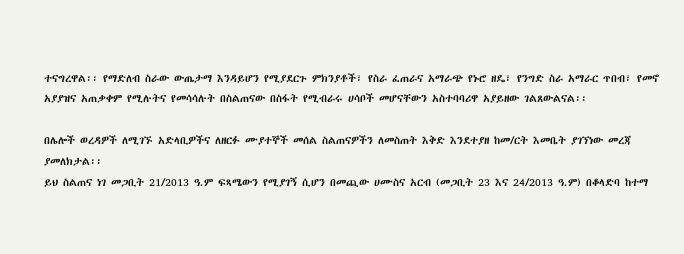ተናግረዋል፡፡ የማድለብ ስራው ውጤታማ እንዳይሆን የሚያደርጉ ምክንያቶች፣ የስራ ፈጠራና አማራጭ የኑሮ ዘዴ፣ የንግድ ስራ አማራር ጥበብ፣ የመኖ አያያዝና አጠቃቀም የሚሉትና የመሳሳሉት በስልጠናው በስፋት የሚብራሩ ሀሳቦች መሆናቸውን አስተባባሪዋ አያይዘው ገልጸውልናል፡፡

በሌሎች ወረዳዎች ለሚገኙ አድላቢዎችና ለዘርፉ ሙያተኞች መሰል ስልጠናዎችን ለመስጠት እቅድ እንደተያዘ ከመ/ርት እመቤት ያገኘነው መረጃ ያመለክታል፡፡
ይህ ስልጠና ነገ መጋቢት 21/2013 ዓ.ም ፍጻሜውን የሚያገኝ ሲሆን በመጪው ሀሙስና አርብ (መጋቢት 23 እና 24/2013 ዓ.ም) በቆላድባ ከተማ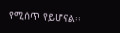የሚሰጥ የይሆናል፡፡